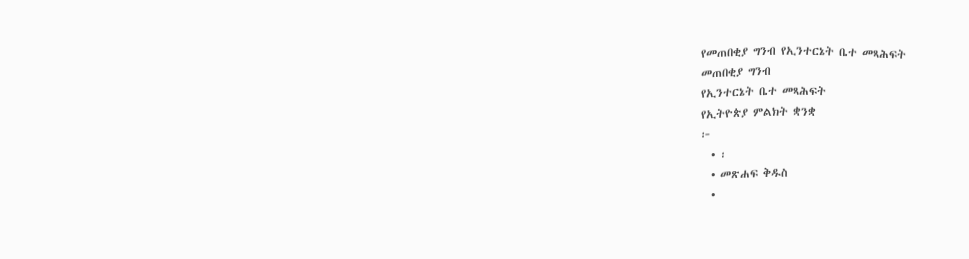የመጠበቂያ ግንብ የኢንተርኔት ቤተ መጻሕፍት
መጠበቂያ ግንብ
የኢንተርኔት ቤተ መጻሕፍት
የኢትዮጵያ ምልክት ቋንቋ
፦
  • ፡
  • መጽሐፍ ቅዱስ
  •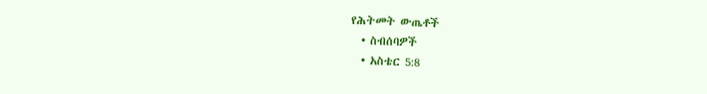የሕትመት ውጤቶች
  • ስብሰባዎች
  • አስቴር 5:8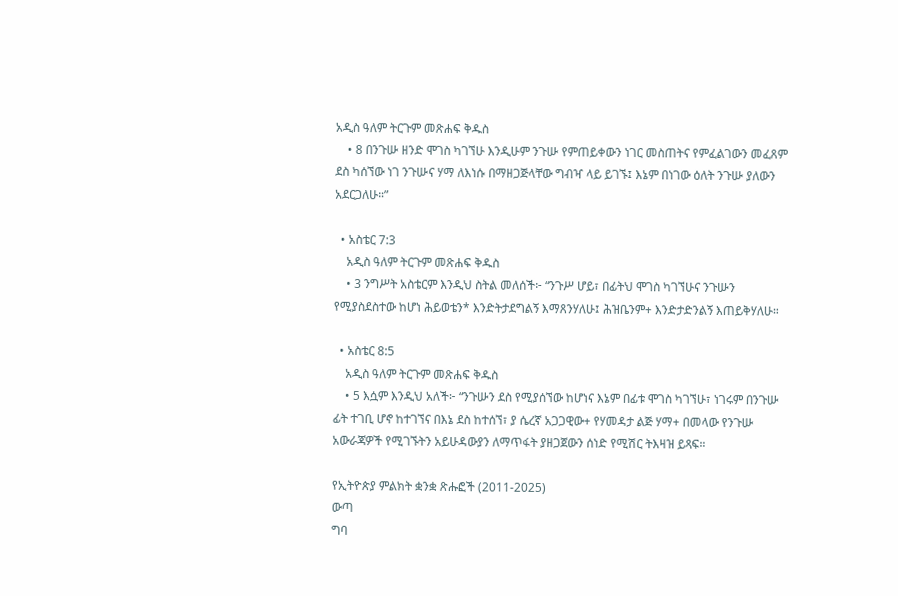አዲስ ዓለም ትርጉም መጽሐፍ ቅዱስ
    • 8 በንጉሡ ዘንድ ሞገስ ካገኘሁ እንዲሁም ንጉሡ የምጠይቀውን ነገር መስጠትና የምፈልገውን መፈጸም ደስ ካሰኘው ነገ ንጉሡና ሃማ ለእነሱ በማዘጋጅላቸው ግብዣ ላይ ይገኙ፤ እኔም በነገው ዕለት ንጉሡ ያለውን አደርጋለሁ።”

  • አስቴር 7:3
    አዲስ ዓለም ትርጉም መጽሐፍ ቅዱስ
    • 3 ንግሥት አስቴርም እንዲህ ስትል መለሰች፦ “ንጉሥ ሆይ፣ በፊትህ ሞገስ ካገኘሁና ንጉሡን የሚያስደስተው ከሆነ ሕይወቴን* እንድትታደግልኝ እማጸንሃለሁ፤ ሕዝቤንም+ እንድታድንልኝ እጠይቅሃለሁ።

  • አስቴር 8:5
    አዲስ ዓለም ትርጉም መጽሐፍ ቅዱስ
    • 5 እሷም እንዲህ አለች፦ “ንጉሡን ደስ የሚያሰኘው ከሆነና እኔም በፊቱ ሞገስ ካገኘሁ፣ ነገሩም በንጉሡ ፊት ተገቢ ሆኖ ከተገኘና በእኔ ደስ ከተሰኘ፣ ያ ሴረኛ አጋጋዊው+ የሃመዳታ ልጅ ሃማ+ በመላው የንጉሡ አውራጃዎች የሚገኙትን አይሁዳውያን ለማጥፋት ያዘጋጀውን ሰነድ የሚሽር ትእዛዝ ይጻፍ።

የኢትዮጵያ ምልክት ቋንቋ ጽሑፎች (2011-2025)
ውጣ
ግባ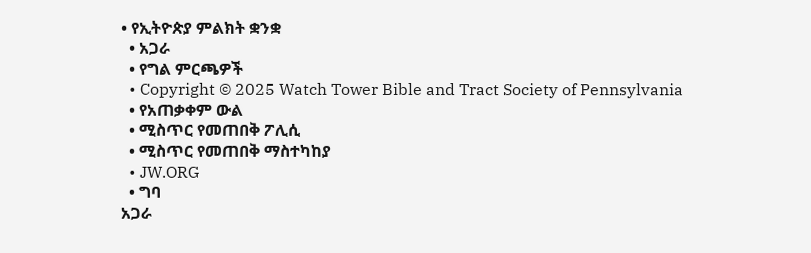• የኢትዮጵያ ምልክት ቋንቋ
  • አጋራ
  • የግል ምርጫዎች
  • Copyright © 2025 Watch Tower Bible and Tract Society of Pennsylvania
  • የአጠቃቀም ውል
  • ሚስጥር የመጠበቅ ፖሊሲ
  • ሚስጥር የመጠበቅ ማስተካከያ
  • JW.ORG
  • ግባ
አጋራ